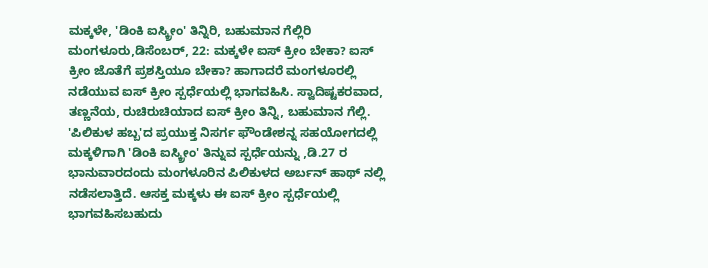ಮಕ್ಕಳೇ, 'ಡಿಂಕಿ ಐಸ್ಕ್ರೀಂ' ತಿನ್ನಿರಿ, ಬಹುಮಾನ ಗೆಲ್ಲಿರಿ
ಮಂಗಳೂರು,ಡಿಸೆಂಬರ್, 22: ಮಕ್ಕಳೇ ಐಸ್ ಕ್ರೀಂ ಬೇಕಾ? ಐಸ್ ಕ್ರೀಂ ಜೊತೆಗೆ ಪ್ರಶಸ್ತಿಯೂ ಬೇಕಾ? ಹಾಗಾದರೆ ಮಂಗಳೂರಲ್ಲಿ ನಡೆಯುವ ಐಸ್ ಕ್ರೀಂ ಸ್ಪರ್ಧೆಯಲ್ಲಿ ಭಾಗವಹಿಸಿ. ಸ್ವಾದಿಷ್ಟಕರವಾದ, ತಣ್ಣನೆಯ, ರುಚಿರುಚಿಯಾದ ಐಸ್ ಕ್ರೀಂ ತಿನ್ನಿ, ಬಹುಮಾನ ಗೆಲ್ಲಿ.
'ಪಿಲಿಕುಳ ಹಬ್ಬ'ದ ಪ್ರಯುಕ್ತ ನಿಸರ್ಗ ಫೌಂಡೇಶನ್ನ ಸಹಯೋಗದಲ್ಲಿ ಮಕ್ಕಳಿಗಾಗಿ 'ಡಿಂಕಿ ಐಸ್ಕ್ರೀಂ' ತಿನ್ನುವ ಸ್ಪರ್ಧೆಯನ್ನು ,ಡಿ.27 ರ ಭಾನುವಾರದಂದು ಮಂಗಳೂರಿನ ಪಿಲಿಕುಳದ ಅರ್ಬನ್ ಹಾಥ್ ನಲ್ಲಿ ನಡೆಸಲಾತ್ತಿದೆ. ಆಸಕ್ತ ಮಕ್ಕಳು ಈ ಐಸ್ ಕ್ರೀಂ ಸ್ಪರ್ಧೆಯಲ್ಲಿ ಭಾಗವಹಿಸಬಹುದು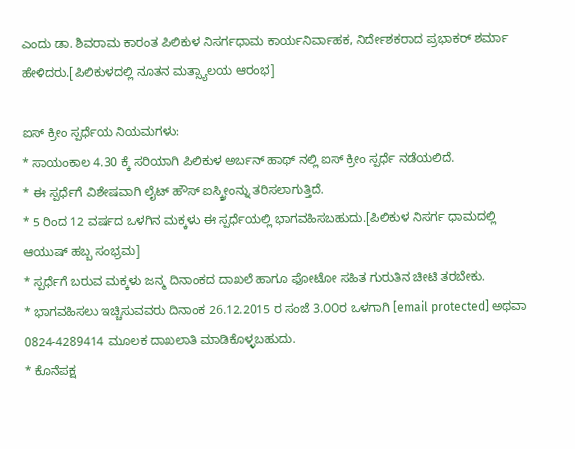ಎಂದು ಡಾ. ಶಿವರಾಮ ಕಾರಂತ ಪಿಲಿಕುಳ ನಿಸರ್ಗಧಾಮ ಕಾರ್ಯನಿರ್ವಾಹಕ, ನಿರ್ದೇಶಕರಾದ ಪ್ರಭಾಕರ್ ಶರ್ಮಾ ಹೇಳಿದರು.[ಪಿಲಿಕುಳದಲ್ಲಿ ನೂತನ ಮತ್ಸ್ಯಾಲಯ ಆರಂಭ]

ಐಸ್ ಕ್ರೀಂ ಸ್ಪರ್ಧೆಯ ನಿಯಮಗಳು:
* ಸಾಯಂಕಾಲ 4.30 ಕ್ಕೆ ಸರಿಯಾಗಿ ಪಿಲಿಕುಳ ಅರ್ಬನ್ ಹಾಥ್ ನಲ್ಲಿ ಐಸ್ ಕ್ರೀಂ ಸ್ಪರ್ಧೆ ನಡೆಯಲಿದೆ.
* ಈ ಸ್ಪರ್ಧೆಗೆ ವಿಶೇಷವಾಗಿ ಲೈಟ್ ಹೌಸ್ ಐಸ್ಕ್ರೀಂನ್ನು ತರಿಸಲಾಗುತ್ತಿದೆ.
* 5 ರಿಂದ 12 ವರ್ಷದ ಒಳಗಿನ ಮಕ್ಕಳು ಈ ಸ್ಪರ್ಧೆಯಲ್ಲಿ ಭಾಗವಹಿಸಬಹುದು.[ಪಿಲಿಕುಳ ನಿಸರ್ಗ ಧಾಮದಲ್ಲಿ ಆಯುಷ್ ಹಬ್ಬ ಸಂಭ್ರಮ]
* ಸ್ಪರ್ಧೆಗೆ ಬರುವ ಮಕ್ಕಳು ಜನ್ಮ ದಿನಾಂಕದ ದಾಖಲೆ ಹಾಗೂ ಫೋಟೋ ಸಹಿತ ಗುರುತಿನ ಚೀಟಿ ತರಬೇಕು.
* ಭಾಗವಹಿಸಲು ಇಚ್ಚಿಸುವವರು ದಿನಾಂಕ 26.12.2015 ರ ಸಂಜೆ 3.೦೦ರ ಒಳಗಾಗಿ [email protected] ಅಥವಾ 0824-4289414 ಮೂಲಕ ದಾಖಲಾತಿ ಮಾಡಿಕೊಳ್ಳಬಹುದು.
* ಕೊನೆಪಕ್ಷ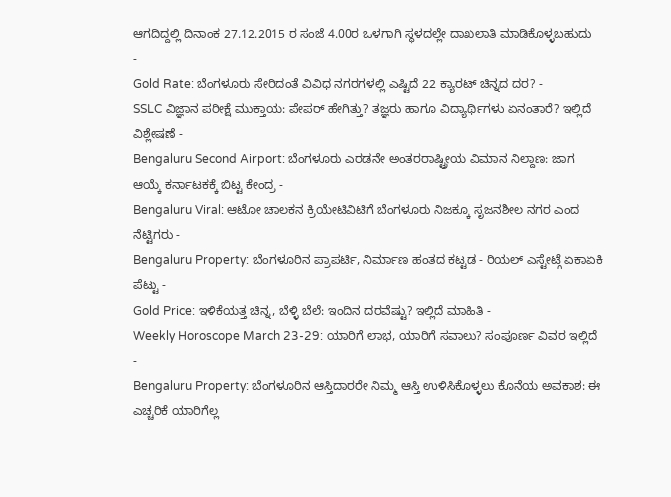ಆಗದಿದ್ದಲ್ಲಿ ದಿನಾಂಕ 27.12.2015 ರ ಸಂಜೆ 4.00ರ ಒಳಗಾಗಿ ಸ್ಥಳದಲ್ಲೇ ದಾಖಲಾತಿ ಮಾಡಿಕೊಳ್ಳಬಹುದು
-
Gold Rate: ಬೆಂಗಳೂರು ಸೇರಿದಂತೆ ವಿವಿಧ ನಗರಗಳಲ್ಲಿ ಎಷ್ಟಿದೆ 22 ಕ್ಯಾರಟ್ ಚಿನ್ನದ ದರ? -
SSLC ವಿಜ್ಞಾನ ಪರೀಕ್ಷೆ ಮುಕ್ತಾಯ: ಪೇಪರ್ ಹೇಗಿತ್ತು? ತಜ್ಞರು ಹಾಗೂ ವಿದ್ಯಾರ್ಥಿಗಳು ಏನಂತಾರೆ? ಇಲ್ಲಿದೆ ವಿಶ್ಲೇಷಣೆ -
Bengaluru Second Airport: ಬೆಂಗಳೂರು ಎರಡನೇ ಅಂತರರಾಷ್ಟ್ರೀಯ ವಿಮಾನ ನಿಲ್ದಾಣ: ಜಾಗ ಆಯ್ಕೆ ಕರ್ನಾಟಕಕ್ಕೆ ಬಿಟ್ಟ ಕೇಂದ್ರ -
Bengaluru Viral: ಆಟೋ ಚಾಲಕನ ಕ್ರಿಯೇಟಿವಿಟಿಗೆ ಬೆಂಗಳೂರು ನಿಜಕ್ಕೂ ಸೃಜನಶೀಲ ನಗರ ಎಂದ ನೆಟ್ಟಿಗರು -
Bengaluru Property: ಬೆಂಗಳೂರಿನ ಪ್ರಾಪರ್ಟಿ, ನಿರ್ಮಾಣ ಹಂತದ ಕಟ್ಟಡ - ರಿಯಲ್ ಎಸ್ಟೇಟ್ಗೆ ಏಕಾಏಕಿ ಪೆಟ್ಟು -
Gold Price: ಇಳಿಕೆಯತ್ತ ಚಿನ್ನ, ಬೆಳ್ಳಿ ಬೆಲೆ: ಇಂದಿನ ದರವೆಷ್ಟು? ಇಲ್ಲಿದೆ ಮಾಹಿತಿ -
Weekly Horoscope March 23-29: ಯಾರಿಗೆ ಲಾಭ, ಯಾರಿಗೆ ಸವಾಲು? ಸಂಪೂರ್ಣ ವಿವರ ಇಲ್ಲಿದೆ -
Bengaluru Property: ಬೆಂಗಳೂರಿನ ಆಸ್ತಿದಾರರೇ ನಿಮ್ಮ ಆಸ್ತಿ ಉಳಿಸಿಕೊಳ್ಳಲು ಕೊನೆಯ ಅವಕಾಶ: ಈ ಎಚ್ಚರಿಕೆ ಯಾರಿಗೆಲ್ಲ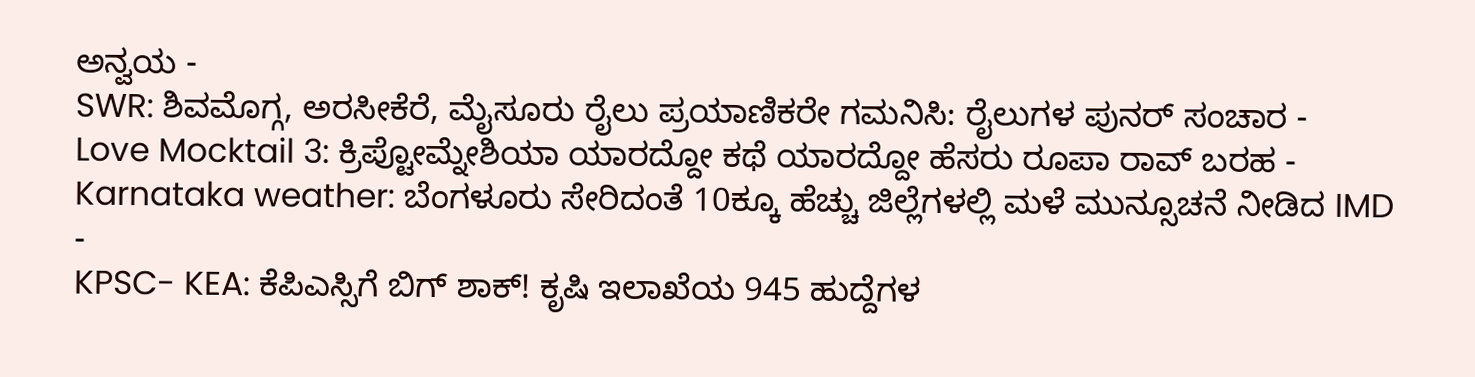ಅನ್ವಯ -
SWR: ಶಿವಮೊಗ್ಗ, ಅರಸೀಕೆರೆ, ಮೈಸೂರು ರೈಲು ಪ್ರಯಾಣಿಕರೇ ಗಮನಿಸಿ: ರೈಲುಗಳ ಪುನರ್ ಸಂಚಾರ -
Love Mocktail 3: ಕ್ರಿಪ್ಟೋಮ್ನೇಶಿಯಾ ಯಾರದ್ದೋ ಕಥೆ ಯಾರದ್ದೋ ಹೆಸರು ರೂಪಾ ರಾವ್ ಬರಹ -
Karnataka weather: ಬೆಂಗಳೂರು ಸೇರಿದಂತೆ 10ಕ್ಕೂ ಹೆಚ್ಚು ಜಿಲ್ಲೆಗಳಲ್ಲಿ ಮಳೆ ಮುನ್ಸೂಚನೆ ನೀಡಿದ IMD -
KPSC- KEA: ಕೆಪಿಎಸ್ಸಿಗೆ ಬಿಗ್ ಶಾಕ್! ಕೃಷಿ ಇಲಾಖೆಯ 945 ಹುದ್ದೆಗಳ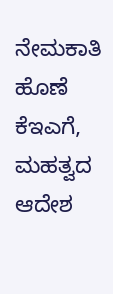ನೇಮಕಾತಿ ಹೊಣೆ ಕೆಇಎಗೆ, ಮಹತ್ವದ ಆದೇಶ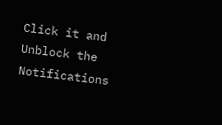Click it and Unblock the Notifications